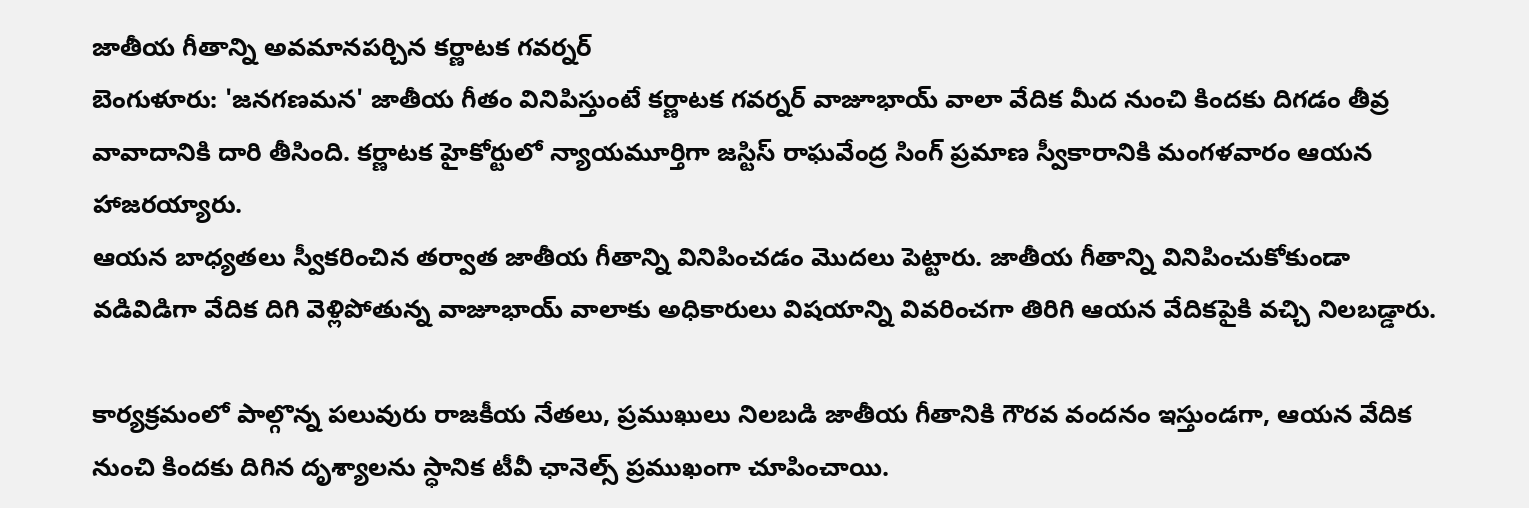జాతీయ గీతాన్ని అవమానపర్చిన కర్ణాటక గవర్నర్
బెంగుళూరు: 'జనగణమన' జాతీయ గీతం వినిపిస్తుంటే కర్ణాటక గవర్నర్ వాజూభాయ్ వాలా వేదిక మీద నుంచి కిందకు దిగడం తీవ్ర వావాదానికి దారి తీసింది. కర్ణాటక హైకోర్టులో న్యాయమూర్తిగా జస్టిస్ రాఘవేంద్ర సింగ్ ప్రమాణ స్వీకారానికి మంగళవారం ఆయన హాజరయ్యారు.
ఆయన బాధ్యతలు స్వీకరించిన తర్వాత జాతీయ గీతాన్ని వినిపించడం మొదలు పెట్టారు. జాతీయ గీతాన్ని వినిపించుకోకుండా వడివిడిగా వేదిక దిగి వెళ్లిపోతున్న వాజూభాయ్ వాలాకు అధికారులు విషయాన్ని వివరించగా తిరిగి ఆయన వేదికపైకి వచ్చి నిలబడ్డారు.

కార్యక్రమంలో పాల్గొన్న పలువురు రాజకీయ నేతలు, ప్రముఖులు నిలబడి జాతీయ గీతానికి గౌరవ వందనం ఇస్తుండగా, ఆయన వేదిక నుంచి కిందకు దిగిన దృశ్యాలను స్ధానిక టీవీ ఛానెల్స్ ప్రముఖంగా చూపించాయి.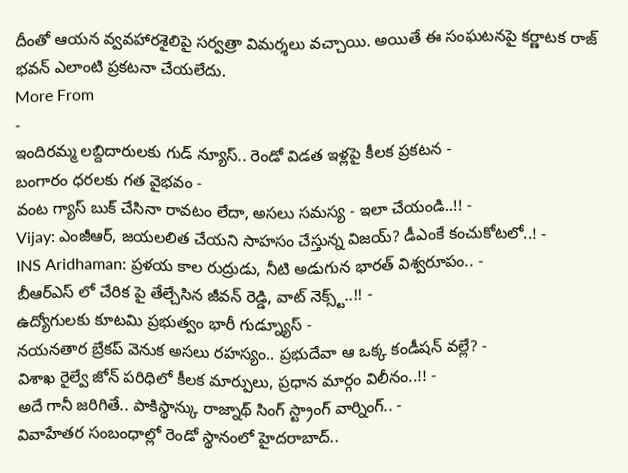దీంతో ఆయన వ్వవహారశైలిపై సర్వత్రా విమర్శలు వచ్చాయి. అయితే ఈ సంఘటనపై కర్ణాటక రాజ్ భవన్ ఎలాంటి ప్రకటనా చేయలేదు.
More From
-
ఇందిరమ్మ లబ్దిదారులకు గుడ్ న్యూస్.. రెండో విడత ఇళ్లపై కీలక ప్రకటన -
బంగారం ధరలకు గత వైభవం -
వంట గ్యాస్ బుక్ చేసినా రావటం లేదా, అసలు సమస్య - ఇలా చేయండి..!! -
Vijay: ఎంజీఆర్, జయలలిత చేయని సాహసం చేస్తున్న విజయ్? డీఎంకే కంచుకోటలో..! -
INS Aridhaman: ప్రళయ కాల రుద్రుడు, నీటి అడుగున భారత్ విశ్వరూపం.. -
బీఆర్ఎస్ లో చేరిక పై తేల్చేసిన జీవన్ రెడ్డి, వాట్ నెక్స్ట్..!! -
ఉద్యోగులకు కూటమి ప్రభుత్వం భారీ గుడ్న్యూస్ -
నయనతార బ్రేకప్ వెనుక అసలు రహస్యం.. ప్రభుదేవా ఆ ఒక్క కండీషన్ వల్లే? -
విశాఖ రైల్వే జోన్ పరిధిలో కీలక మార్పులు, ప్రధాన మార్గం విలీనం..!! -
అదే గానీ జరిగితే.. పాకిస్థాన్కు రాజ్నాథ్ సింగ్ స్ట్రాంగ్ వార్నింగ్.. -
వివాహేతర సంబంధాల్లో రెండో స్థానంలో హైదరాబాద్..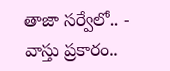తాజా సర్వేలో.. -
వాస్తు ప్రకారం..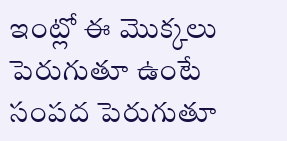ఇంట్లో ఈ మొక్కలు పెరుగుతూ ఉంటే సంపద పెరుగుతూ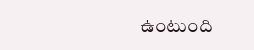ఉంటుంది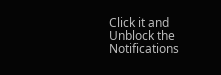Click it and Unblock the Notifications